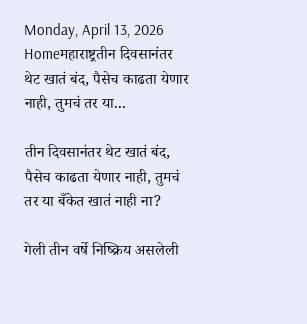Monday, April 13, 2026
Homeमहाराष्ट्रतीन दिवसानंतर थेट खातं बंद, पैसेच काढता येणार नाही, तुमचं तर या...

तीन दिवसानंतर थेट खातं बंद, पैसेच काढता येणार नाही, तुमचं तर या बँकेत खातं नाही ना?

गेली तीन वर्षे निष्क्रिय असलेली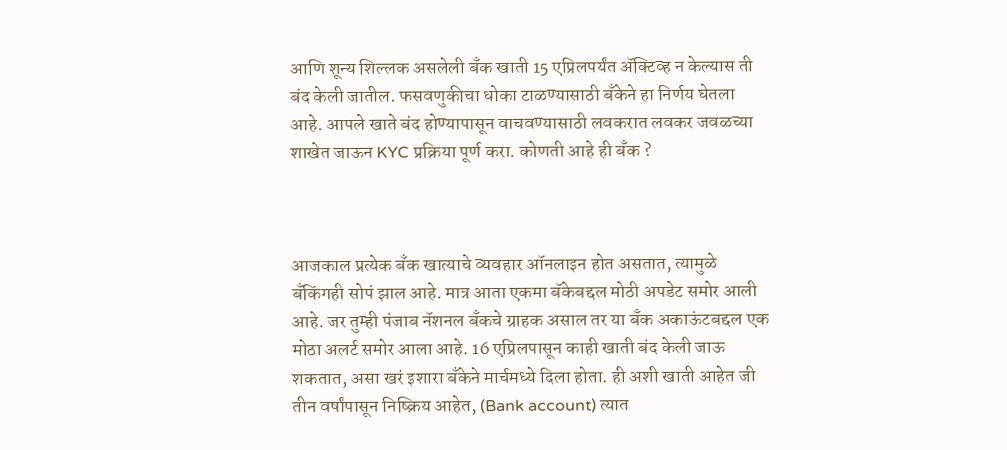आणि शून्य शिल्लक असलेली बँक खाती 15 एप्रिलपर्यंत ॲक्टिव्ह न केल्यास ती बंद केली जातील. फसवणुकीचा धोका टाळण्यासाठी बँकेने हा निर्णय घेतला आहे. आपले खाते बंद होण्यापासून वाचवण्यासाठी लवकरात लवकर जवळच्या शाखेत जाऊन KYC प्रक्रिया पूर्ण करा. कोणती आहे ही बँक ?



आजकाल प्रत्येक बँक खात्याचे व्यवहार ऑनलाइन होत असतात, त्यामुळे बँकिंगही सोपं झाल आहे. मात्र आता एकमा बॅकेबद्दल मोठी अपडेट समोर आली आहे. जर तुम्ही पंजाब नॅशनल बँकचे ग्राहक असाल तर या बँक अकाऊंटबद्दल एक मोठा अलर्ट समोर आला आहे. 16 एप्रिलपासून काही खाती बंद केली जाऊ शकतात, असा खरं इशारा बँकेने मार्चमध्ये दिला होता. ही अशी खाती आहेत जी तीन वर्षांपासून निष्क्रिय आहेत, (Bank account) त्यात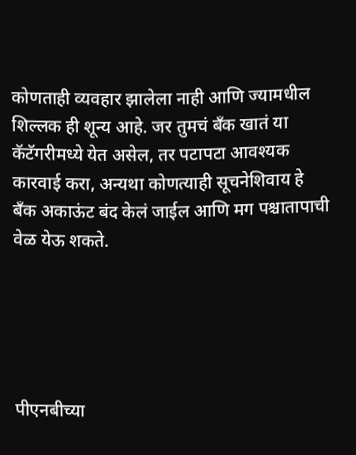कोणताही व्यवहार झालेला नाही आणि ज्यामधील शिल्लक ही शून्य आहे. जर तुमचं बँक खातं या कॅटॅगरीमध्ये येत असेल, तर पटापटा आवश्यक कारवाई करा, अन्यथा कोणत्याही सूचनेशिवाय हे बँक अकाऊंट बंद केलं जाईल आणि मग पश्चातापाची वेळ येऊ शकते.





पीएनबीच्या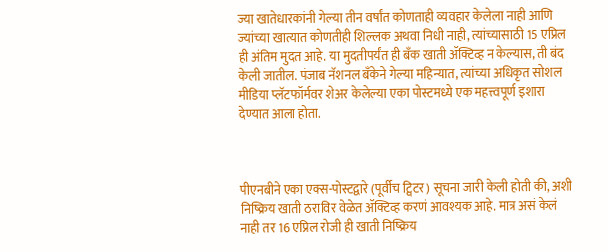ज्या खातेधारकांनी गेल्या तीन वर्षांत कोणताही व्यवहार केलेला नाही आणि ज्यांच्या खात्यात कोणतीही शिल्लक अथवा निधी नाही, त्यांच्यासाठी 15 एप्रिल ही अंतिम मुदत आहे. या मुदतीपर्यंत ही बँक खाती ॲक्टिव्ह न केल्यास, ती बंद केली जातील. पंजाब नॅशनल बँकेने गेल्या महिन्यात, त्यांच्या अधिकृत सोशल मीडिया प्लॅटफॉर्मवर शेअर केलेल्या एका पोस्टमध्ये एक महत्त्वपूर्ण इशारा देण्यात आला होता.



पीएनबीने एका एक्स-पोस्टद्वारे (पूर्वीच ट्विटर) सूचना जारी केली होती की, अशी निष्क्रिय खाती ठराविर वेळेत ॲक्टिव्ह करणं आवश्यक आहे. मात्र असं केलं नाही तर 16 एप्रिल रोजी ही खाती निष्क्रिय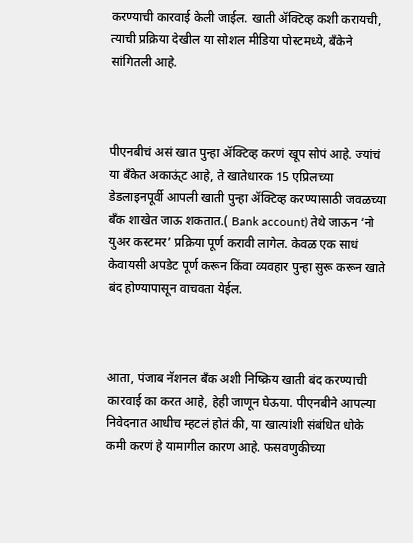करण्याची कारवाई केली जाईल. खाती ॲक्टिव्ह कशी करायची, त्याची प्रक्रिया देखील या सोशल मीडिया पोस्टमध्ये, बँकेने सांगितली आहे.



पीएनबीचं असं खात पुन्हा ॲक्टिव्ह करणं खूप सोपं आहे. ज्यांचं या बँकेत अकाऊ्ंट आहे, ते खातेधारक 15 एप्रिलच्या डेडलाइनपूर्वी आपली खाती पुन्हा ॲक्टिव्ह करण्यासाठी जवळच्या बँक शाखेत जाऊ शकतात.( Bank account) तेथे जाऊन ‘नो युअर कस्टमर’ प्रक्रिया पूर्ण करावी लागेल. केवळ एक साधं केवायसी अपडेट पूर्ण करून किंवा व्यवहार पुन्हा सुरू करून खाते बंद होण्यापासून वाचवता येईल.



आता, पंजाब नॅशनल बँक अशी निष्क्रिय खाती बंद करण्याची कारवाई का करत आहे, हेही जाणून घेऊया. पीएनबीने आपल्या निवेदनात आधीच म्हटलं होतं की, या खात्यांशी संबंधित धोके कमी करणं हे यामागील कारण आहे. फसवणुकीच्या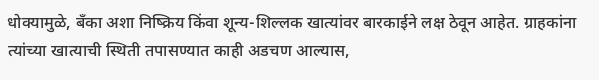धोक्यामुळे, बँका अशा निष्क्रिय किंवा शून्य-शिल्लक खात्यांवर बारकाईने लक्ष ठेवून आहेत. ग्राहकांना त्यांच्या खात्याची स्थिती तपासण्यात काही अडचण आल्यास,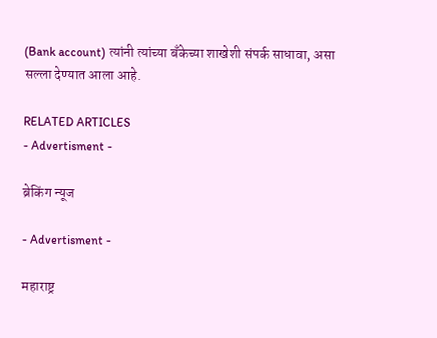(Bank account) त्यांनी त्यांच्या बँकेच्या शाखेशी संपर्क साधावा, असा सल्ला देण्यात आला आहे.

RELATED ARTICLES
- Advertisment -

ब्रेकिंग न्यूज

- Advertisment -

महाराष्ट्र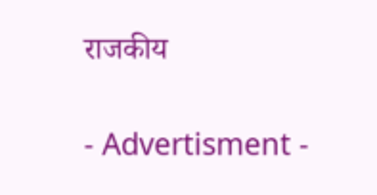राजकीय

- Advertisment -